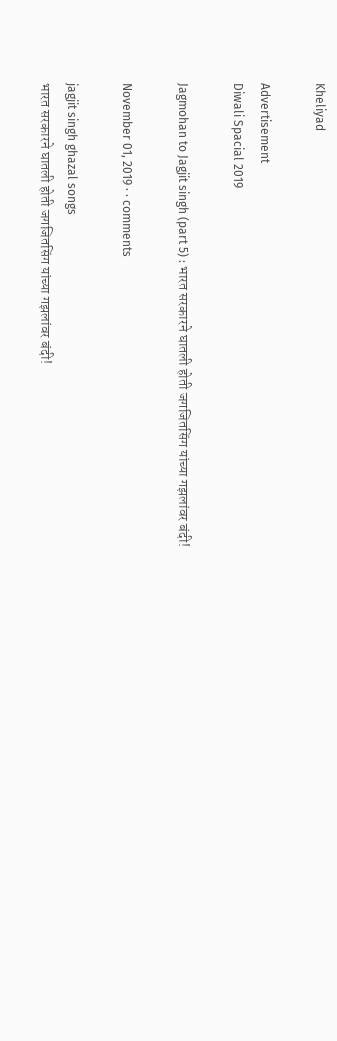Kheliyad

Advertisement
Diwali Spacial 2019

Jagmohan to Jagjit singh (part 5) : भारत सरकारने घातली होती जगजितसिंग यांच्या गझलांवर बंदी!

November 01, 2019 · · comments

jagjit singh ghazal songs
भारत सरकारने घातली होती जगजितसिंग यांच्या गझलांवर बंदी!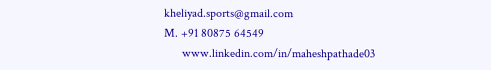kheliyad.sports@gmail.com
M. +91 80875 64549
      www.linkedin.com/in/maheshpathade03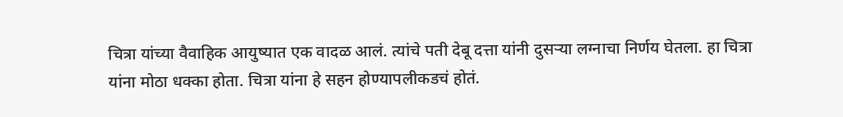चित्रा यांच्या वैवाहिक आयुष्यात एक वादळ आलं. त्यांचे पती देबू दत्ता यांनी दुसऱ्या लग्नाचा निर्णय घेतला. हा चित्रा यांना मोठा धक्का होता. चित्रा यांना हे सहन होण्यापलीकडचं होतं.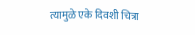त्यामुळे एके दिवशी चित्रा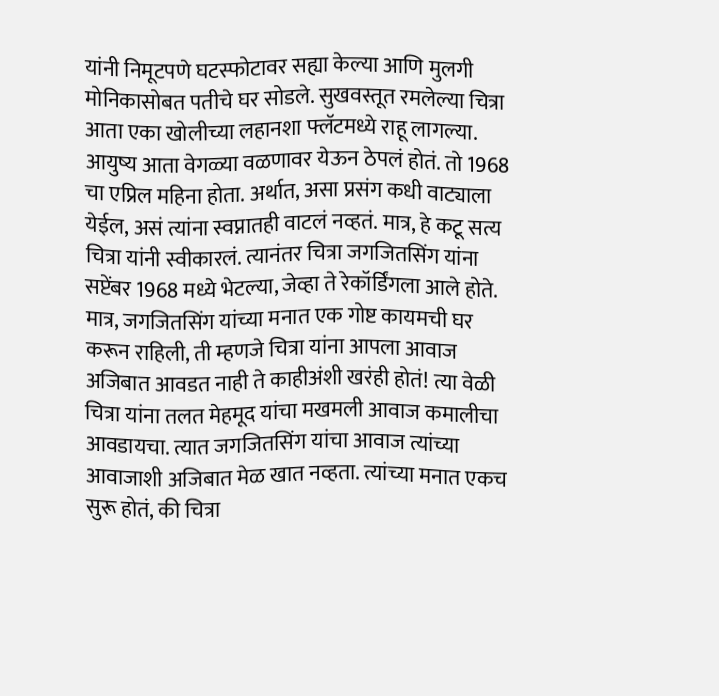यांनी निमूटपणे घटस्फोटावर सह्या केल्या आणि मुलगी मोनिकासोबत पतीचे घर सोडले. सुखवस्तूत रमलेल्या चित्रा आता एका खोलीच्या लहानशा फ्लॅटमध्ये राहू लागल्या. आयुष्य आता वेगळ्या वळणावर येऊन ठेपलं होतं. तो 1968 चा एप्रिल महिना होता. अर्थात, असा प्रसंग कधी वाट्याला येईल, असं त्यांना स्वप्नातही वाटलं नव्हतं. मात्र, हे कटू सत्य चित्रा यांनी स्वीकारलं. त्यानंतर चित्रा जगजितसिंग यांना सप्टेंबर 1968 मध्ये भेटल्या, जेव्हा ते रेकॉर्डिंगला आले होते. मात्र, जगजितसिंग यांच्या मनात एक गोष्ट कायमची घर करून राहिली, ती म्हणजे चित्रा यांना आपला आवाज अजिबात आवडत नाही ते काहीअंशी खरंही होतं! त्या वेळी चित्रा यांना तलत मेहमूद यांचा मखमली आवाज कमालीचा आवडायचा. त्यात जगजितसिंग यांचा आवाज त्यांच्या आवाजाशी अजिबात मेळ खात नव्हता. त्यांच्या मनात एकच सुरू होतं, की चित्रा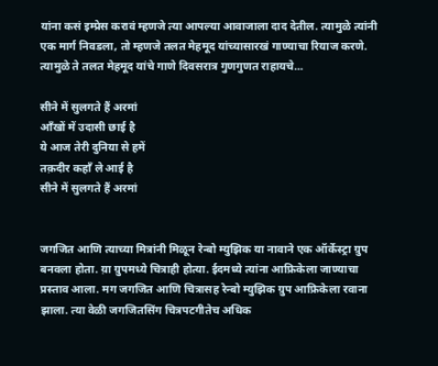यांना कसं इम्प्रेस करावं म्हणजे त्या आपल्या आवाजाला दाद देतील. त्यामुळे त्यांनी एक मार्ग निवडला, तो म्हणजे तलत मेहमूद यांच्यासारखं गाण्याचा रियाज करणे. त्यामुळे ते तलत मेहमूद यांचे गाणे दिवसरात्र गुणगुणत राहायचे...

सीने में सुलगते हैं अरमां
आँखों में उदासी छाई है
ये आज तेरी दुनिया से हमें
तक़दीर कहाँ ले आई है
सीने में सुलगते हैं अरमां


जगजित आणि त्याच्या मित्रांनी मिळून रेन्बो म्युझिक या नावाने एक ऑर्केस्ट्रा ग्रुप बनवला होता. य़ा ग्रुपमध्ये चित्राही होत्या. ईदमध्ये त्यांना आफ्रिकेला जाण्याचा प्रस्ताव आला. मग जगजित आणि चित्रासह रेन्बो म्युझिक ग्रुप आफ्रिकेला रवाना झाला. त्या वेळी जगजितसिंग चित्रपटगीतेच अधिक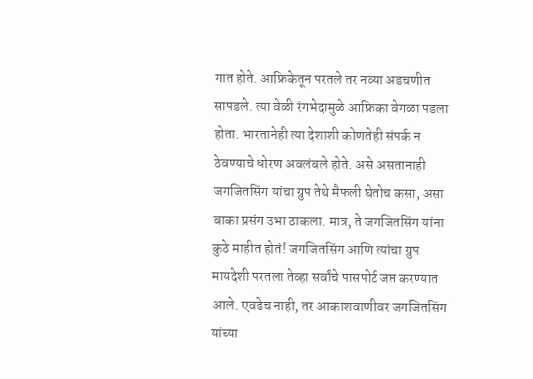गात होते. आफ्रिकेतून परतले तर नव्या अडचणीत सापडले. त्या वेळी रंगभेदामुळे आफ्रिका वेगळा पडला होता. भारतानेही त्या देशाशी कोणतेही संपर्क न ठेवण्याचे धोरण अवलंबले होते. असे असतानाही जगजितसिंग यांचा ग्रुप तेथे मैफली घेतोच कसा, असा बाका प्रसंग उभा ठाकला. मात्र, ते जगजितसिंग यांना कुठे माहीत होतं! जगजितसिंग आणि त्यांचा ग्रुप मायदेशी परतला तेव्हा सर्वांचे पासपोर्ट जप्त करण्यात आले. एवढेच नाही, तर आकाशवाणीवर जगजितसिंग यांच्या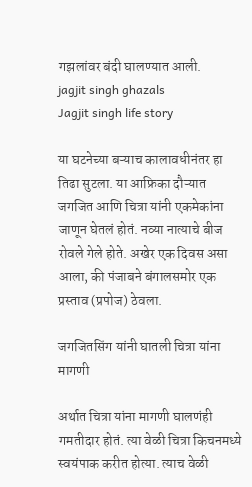गझलांवर बंदी घालण्यात आली.
jagjit singh ghazals
Jagjit singh life story

या घटनेच्या बऱ्याच कालावधीनंतर हा तिढा सुटला. या आफ्रिका दौऱ्यात जगजित आणि चित्रा यांनी एकमेकांना जाणून घेतलं होतं. नव्या नात्याचे बीज रोवले गेले होते. अखेर एक दिवस असा आला, की पंजाबने बंगालसमोर एक प्रस्ताव (प्रपोज) ठेवला.

जगजितसिंग यांनी घातली चित्रा यांना मागणी

अर्थात चित्रा यांना मागणी घालणंही गमतीदार होतं. त्या वेळी चित्रा किचनमध्ये स्वयंपाक करीत होत्या. त्याच वेळी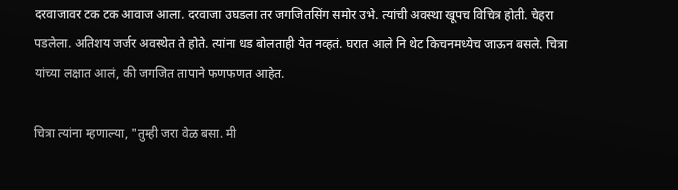दरवाजावर टक टक आवाज आला. दरवाजा उघडला तर जगजितसिंग समोर उभे. त्यांची अवस्था खूपच विचित्र होती. चेहरा पडलेला. अतिशय जर्जर अवस्थेत ते होते. त्यांना धड बोलताही येत नव्हतं. घरात आले नि थेट किचनमध्येच जाऊन बसले. चित्रा यांच्या लक्षात आलं, की जगजित तापाने फणफणत आहेत.

चित्रा त्यांना म्हणाल्या, "तुम्ही जरा वेळ बसा. मी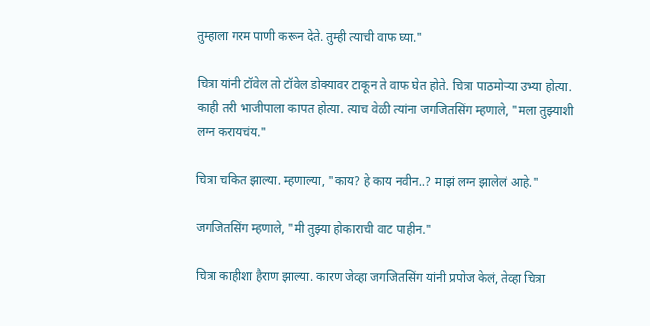तुम्हाला गरम पाणी करून देते. तुम्ही त्याची वाफ घ्या."

चित्रा यांनी टॉवेल तो टॉवेल डोक्यावर टाकून ते वाफ घेत होते. चित्रा पाठमोऱ्या उभ्या होत्या. काही तरी भाजीपाला कापत होत्या. त्याच वेळी त्यांना जगजितसिंग म्हणाले, "मला तुझ्याशी लग्न करायचंय."

चित्रा चकित झाल्या. म्हणाल्या, "काय? हे काय नवीन..? माझं लग्न झालेलं आहे."

जगजितसिंग म्हणाले, "मी तुझ्या होकाराची वाट पाहीन."

चित्रा काहीशा हैराण झाल्या. कारण जेव्हा जगजितसिंग यांनी प्रपोज केलं, तेव्हा चित्रा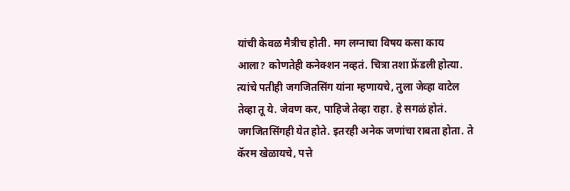यांची केवळ मैत्रीच होती. मग लग्नाचा विषय कसा काय आला? कोणतेही कनेक्शन नव्हतं. चित्रा तशा फ्रेंडली होत्या. त्यांचे पतीही जगजितसिंग यांना म्हणायचे, तुला जेव्हा वाटेल तेव्हा तू ये. जेवण कर, पाहिजे तेव्हा राहा. हे सगळं होतं. जगजितसिंगही येत होते. इतरही अनेक जणांचा राबता होता. ते कॅरम खेळायचे, पत्ते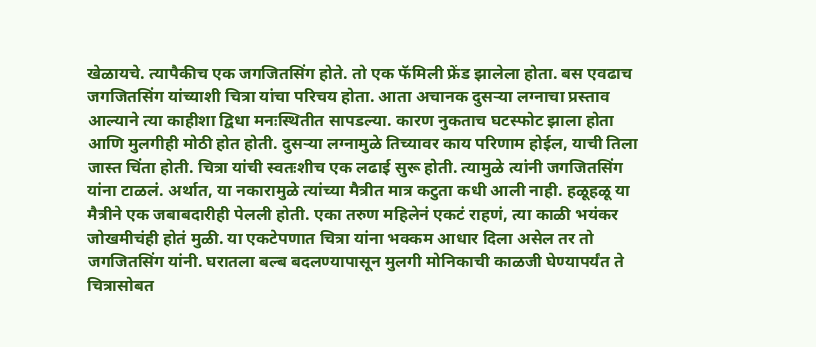खेळायचे. त्यापैकीच एक जगजितसिंग होते. तो एक फॅमिली फ्रेंड झालेला होता. बस एवढाच जगजितसिंग यांच्याशी चित्रा यांचा परिचय होता. आता अचानक दुसऱ्या लग्नाचा प्रस्ताव आल्याने त्या काहीशा द्विधा मनःस्थितीत सापडल्या. कारण नुकताच घटस्फोट झाला होता आणि मुलगीही मोठी होत होती. दुसऱ्या लग्नामुळे तिच्यावर काय परिणाम होईल, याची तिला जास्त चिंता होती. चित्रा यांची स्वतःशीच एक लढाई सुरू होती. त्यामुळे त्यांनी जगजितसिंग यांना टाळलं. अर्थात, या नकारामुळे त्यांच्या मैत्रीत मात्र कटुता कधी आली नाही. हळूहळू या मैत्रीने एक जबाबदारीही पेलली होती. एका तरुण महिलेनं एकटं राहणं, त्या काळी भयंकर जोखमीचंही होतं मुळी. या एकटेपणात चित्रा यांना भक्कम आधार दिला असेल तर तो जगजितसिंग यांनी. घरातला बल्ब बदलण्यापासून मुलगी मोनिकाची काळजी घेण्यापर्यंत ते चित्रासोबत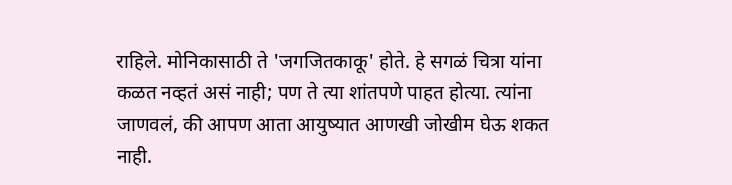राहिले. मोनिकासाठी ते 'जगजितकाकू' होते. हे सगळं चित्रा यांना कळत नव्हतं असं नाही; पण ते त्या शांतपणे पाहत होत्या. त्यांना जाणवलं, की आपण आता आयुष्यात आणखी जोखीम घेऊ शकत नाही.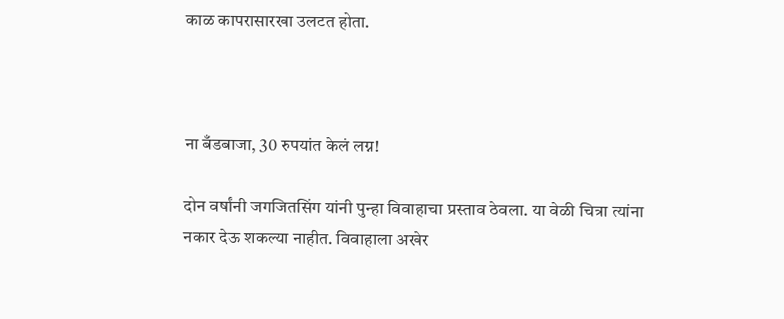काळ कापरासारखा उलटत होता.



ना बँडबाजा, 30 रुपयांत केलं लग्न!

दोन वर्षांनी जगजितसिंग यांनी पुन्हा विवाहाचा प्रस्ताव ठेवला. या वेळी चित्रा त्यांना नकार देऊ शकल्या नाहीत. विवाहाला अखेर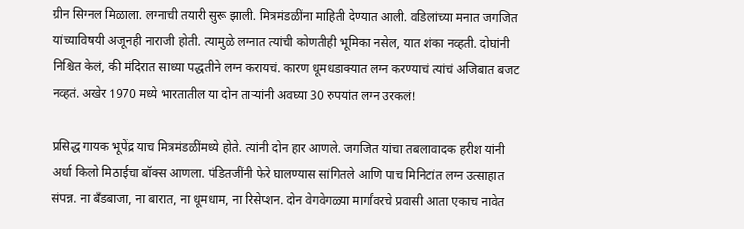ग्रीन सिग्नल मिळाला. लग्नाची तयारी सुरू झाली. मित्रमंडळींना माहिती देण्यात आली. वडिलांच्या मनात जगजित यांच्याविषयी अजूनही नाराजी होती. त्यामुळे लग्नात त्यांची कोणतीही भूमिका नसेल, यात शंका नव्हती. दोघांनी निश्चित केलं, की मंदिरात साध्या पद्धतीने लग्न करायचं. कारण धूमधडाक्यात लग्न करण्याचं त्यांचं अजिबात बजट नव्हतं. अखेर 1970 मध्ये भारतातील या दोन ताऱ्यांनी अवघ्या 30 रुपयांत लग्न उरकलं!

प्रसिद्ध गायक भूपेंद्र याच मित्रमंडळींमध्ये होते. त्यांनी दोन हार आणले. जगजित यांचा तबलावादक हरीश यांनी अर्धा किलो मिठाईचा बॉक्स आणला. पंडितजींनी फेरे घालण्यास सांगितले आणि पाच मिनिटांत लग्न उत्साहात संपन्न. ना बँडबाजा, ना बारात, ना धूमधाम, ना रिसेप्शन. दोन वेगवेगळ्या मार्गांवरचे प्रवासी आता एकाच नावेत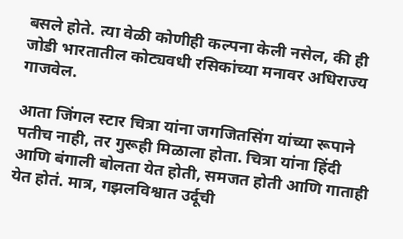बसले होते. त्या वेळी कोणीही कल्पना केली नसेल, की ही जोडी भारतातील कोट्यवधी रसिकांच्या मनावर अधिराज्य गाजवेल.

आता जिंगल स्टार चित्रा यांना जगजितसिंग यांच्या रूपाने पतीच नाही, तर गुरूही मिळाला होता. चित्रा यांना हिंदी आणि बंगाली बोलता येत होती, समजत होती आणि गाताही येत होतं. मात्र, गझलविश्वात उर्दूची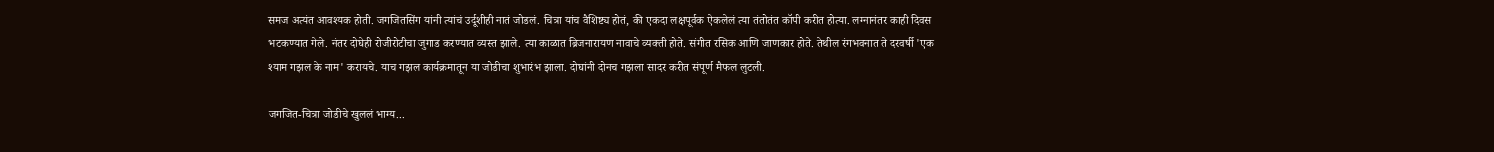समज अत्यंत आवश्यक होती. जगजितसिंग यांनी त्यांचं उर्दूशीही नातं जोडलं. चित्रा यांच वैशिष्ट्य होतं, की एकदा लक्षपूर्वक ऐकलेलं त्या तंतोतंत कॉपी करीत होत्या. लग्नानंतर काही दिवस भटकण्यात गेले. नंतर दोघेही रोजीरोटीचा जुगाड करण्यात व्यस्त झाले. त्या काळात ब्रिजनारायण नावाचे व्यक्ती होते. संगीत रसिक आणि जाणकार होते. तेथील रंगभवनात ते दरवर्षी 'एक श्याम गझल के नाम' करायचे. याच गझल कार्यक्रमातून या जोडीचा शुभारंभ झाला. दोघांनी दोनच गझला सादर करीत संपूर्ण मैफल लुटली.

जगजित-चित्रा जोडीचे खुललं भाग्य...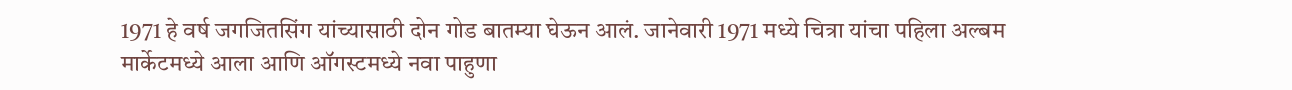1971 हे वर्ष जगजितसिंग यांच्यासाठी दोन गोड बातम्या घेऊन आलं. जानेवारी 1971 मध्ये चित्रा यांचा पहिला अल्बम मार्केटमध्ये आला आणि ऑगस्टमध्ये नवा पाहुणा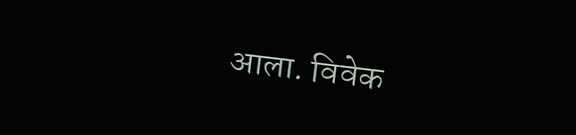आला. विवेक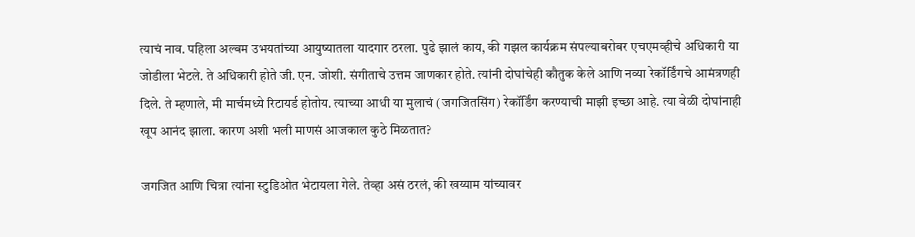त्याचं नाव. पहिला अल्बम उभयतांच्या आयुष्यातला यादगार ठरला. पुढे झालं काय, की गझल कार्यक्रम संपल्याबरोबर एचएमव्हीचे अधिकारी या जोडीला भेटले. ते अधिकारी होते जी. एन. जोशी. संगीताचे उत्तम जाणकार होते. त्यांनी दोघांचेही कौतुक केले आणि नव्या रेकॉर्डिंगचे आमंत्रणही दिले. ते म्हणाले, मी मार्चमध्ये रिटायर्ड होतोय. त्याच्या आधी या मुलाचं (जगजितसिंग) रेकॉर्डिंग करण्याची माझी इच्छा आहे. त्या वेळी दोघांनाही खूप आनंद झाला. कारण अशी भली माणसं आजकाल कुठे मिळतात?

जगजित आणि चित्रा त्यांना स्टुडिओत भेटायला गेले. तेव्हा असं ठरलं, की खय्याम यांच्यावर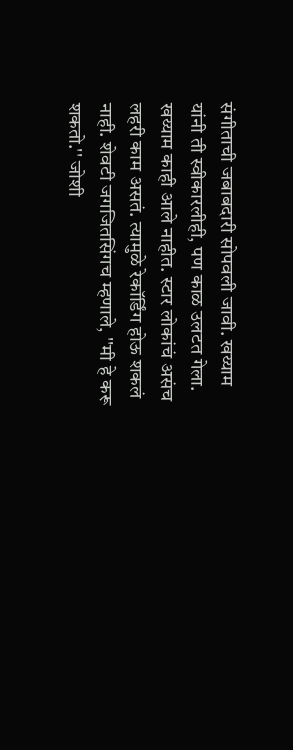संगीताची जबाबदारी सोपवली जावी. खय्याम यांनी ती स्वीकारलीही, पण काळ उलटत गेला. खय्याम काही आले नाहीत. स्टार लोकांचं असंच लहरी काम असतं. त्यामुळे रेकॉर्डिंग होऊ शकलं नाही. शेवटी जगजितसिंगच म्हणाले, ''मी हे करू शकतो.'' जोशी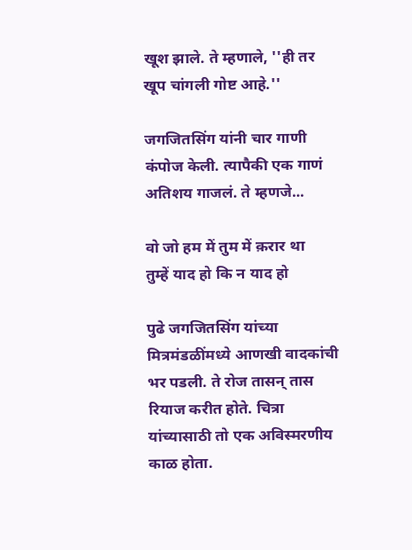खूश झाले. ते म्हणाले, ''ही तर खूप चांगली गोष्ट आहे.''

जगजितसिंग यांनी चार गाणी कंपोज केली. त्यापैकी एक गाणं अतिशय गाजलं. ते म्हणजे...

वो जो हम में तुम में क़रार था
तुम्हें याद हो कि न याद हो

पुढे जगजितसिंग यांच्या मित्रमंडळींमध्ये आणखी वादकांची भर पडली. ते रोज तासन् तास रियाज करीत होते. चित्रा यांच्यासाठी तो एक अविस्मरणीय काळ होता.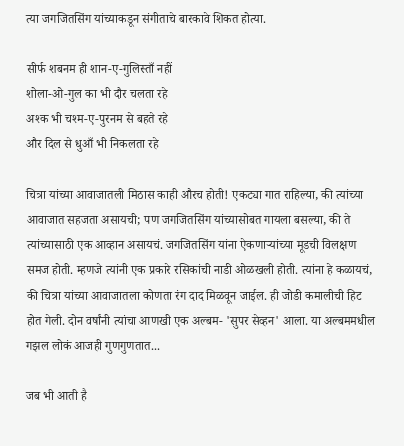त्या जगजितसिंग यांच्याकडून संगीताचे बारकावे शिकत होत्या.

सीर्फ शबनम ही शान-ए-गुलिस्ताँ नहीं
शोला-ओ-गुल का भी दौर चलता रहे
अश्क भी चश्म-ए-पुरनम से बहते रहे
और दिल से धुआँ भी निकलता रहे

चित्रा यांच्या आवाजातली मिठास काही औरच होती! एकट्या गात राहिल्या, की त्यांच्या आवाजात सहजता असायची; पण जगजितसिंग यांच्यासोबत गायला बसल्या, की ते त्यांच्यासाठी एक आव्हान असायचं. जगजितसिंग यांना ऐकणाऱ्यांच्या मूडची विलक्षण समज होती. म्हणजे त्यांनी एक प्रकारे रसिकांची नाडी ओळखली होती. त्यांना हे कळायचं, की चित्रा यांच्या आवाजातला कोणता रंग दाद मिळवून जाईल. ही जोडी कमालीची हिट होत गेली. दोन वर्षांनी त्यांचा आणखी एक अल्बम- 'सुपर सेव्हन' आला. या अल्बममधील गझल लोकं आजही गुणगुणतात...

जब भी आती है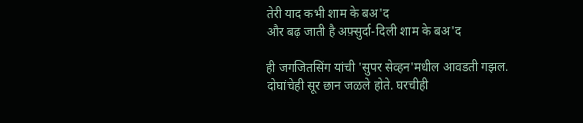तेरी याद कभी शाम के बअ'द
और बढ़ जाती है अफ़्सुर्दा-दिली शाम के बअ'द

ही जगजितसिंग यांची 'सुपर सेव्हन'मधील आवडती गझल. दोघांचेही सूर छान जळले होते. घरचीही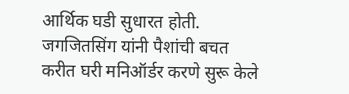आर्थिक घडी सुधारत होती. जगजितसिंग यांनी पैशांची बचत करीत घरी मनिऑर्डर करणे सुरू केले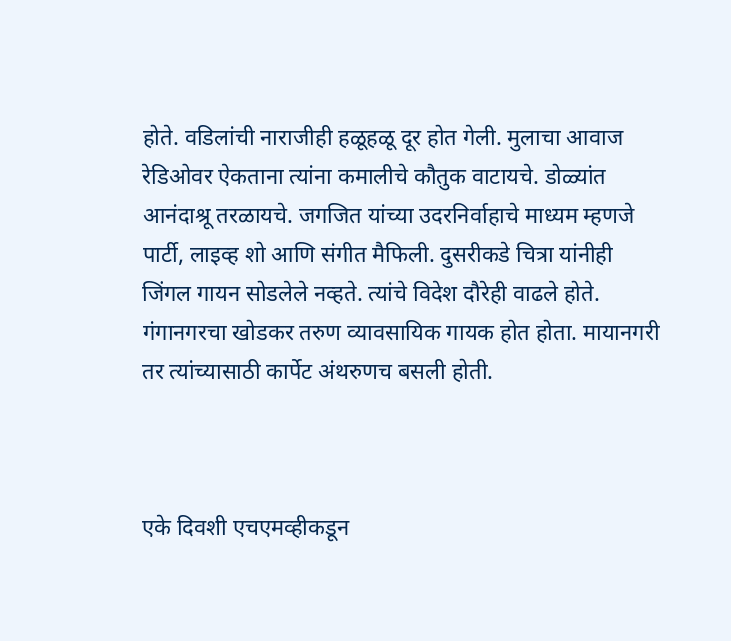होते. वडिलांची नाराजीही हळूहळू दूर होत गेली. मुलाचा आवाज रेडिओवर ऐकताना त्यांना कमालीचे कौतुक वाटायचे. डोळ्यांत आनंदाश्रू तरळायचे. जगजित यांच्या उदरनिर्वाहाचे माध्यम म्हणजे पार्टी, लाइव्ह शो आणि संगीत मैफिली. दुसरीकडे चित्रा यांनीही जिंगल गायन सोडलेले नव्हते. त्यांचे विदेश दौरेही वाढले होते. गंगानगरचा खोडकर तरुण व्यावसायिक गायक होत होता. मायानगरी तर त्यांच्यासाठी कार्पेट अंथरुणच बसली होती.



एके दिवशी एचएमव्हीकडून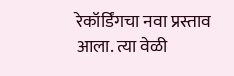रेकॉर्डिंगचा नवा प्रस्ताव आला. त्या वेळी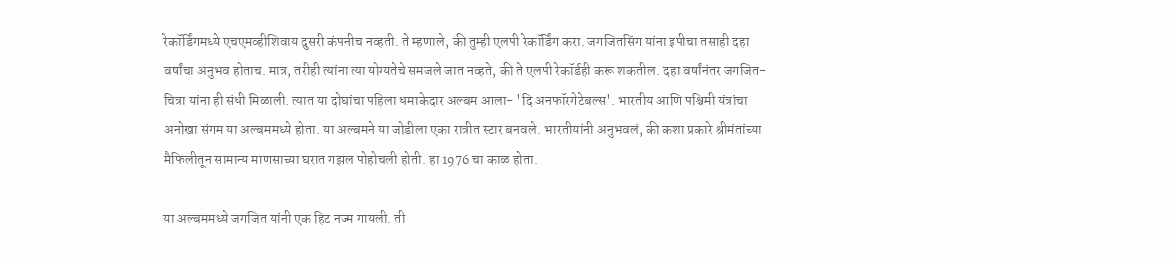रेकॉर्डिंगमध्ये एचएमव्हीशिवाय दुसरी कंपनीच नव्हती. ते म्हणाले, की तुम्ही एलपी रेकॉर्डिंग करा. जगजितसिंग यांना इपीचा तसाही दहा वर्षांचा अनुभव होताच. मात्र, तरीही त्यांना त्या योग्यतेचे समजले जात नव्हते, की ते एलपी रेकॉर्डही करू शकतील. दहा वर्षांनंतर जगजित- चित्रा यांना ही संधी मिळाली. त्यात या दोघांचा पहिला धमाकेदार अल्बम आला- 'दि अनफॉरगेटेबल्स'. भारतीय आणि पश्चिमी यंत्रांचा अनोखा संगम या अल्बममध्ये होता. या अल्बमने या जोडीला एका रात्रीत स्टार बनवले. भारतीयांनी अनुभवलं, की कशा प्रकारे श्रीमंतांच्या मैफिलीतून सामान्य माणसाच्या घरात गझल पोहोचली होती. हा 1976 चा काळ होता.

या अल्बममध्ये जगजित यांनी एक हिट नज्म गायली. ती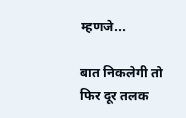म्हणजे...

बात निकलेगी तो फिर दूर तलक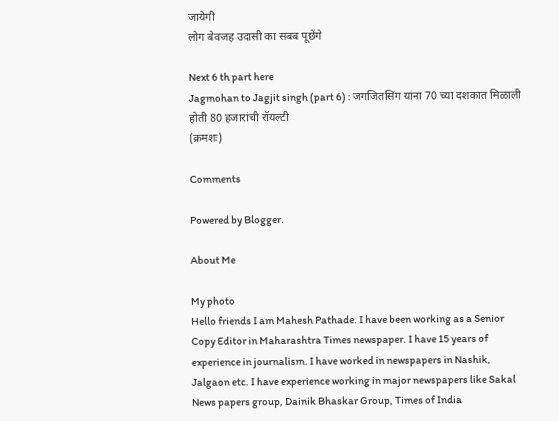जायेगी
लोग बेवजह उदासी का सबब पूछेंगे

Next 6 th part here
Jagmohan to Jagjit singh (part 6) : जगजितसिंग यांना 70 च्या दशकात मिळाली होती 80 हजारांची रॉयल्टी
(क्रमशः)

Comments

Powered by Blogger.

About Me

My photo
Hello friends I am Mahesh Pathade. I have been working as a Senior Copy Editor in Maharashtra Times newspaper. I have 15 years of experience in journalism. I have worked in newspapers in Nashik, Jalgaon etc. I have experience working in major newspapers like Sakal News papers group, Dainik Bhaskar Group, Times of India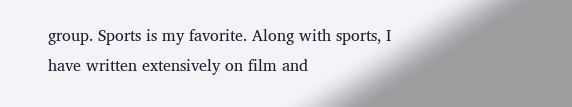group. Sports is my favorite. Along with sports, I have written extensively on film and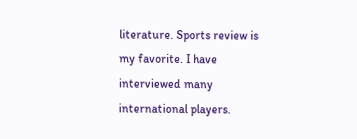literature. Sports review is my favorite. I have interviewed many international players.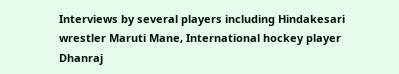Interviews by several players including Hindakesari wrestler Maruti Mane, International hockey player Dhanraj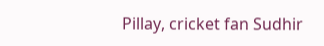Pillay, cricket fan Sudhir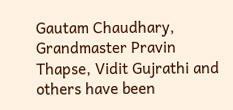Gautam Chaudhary, Grandmaster Pravin Thapse, Vidit Gujrathi and others have been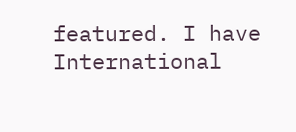featured. I have International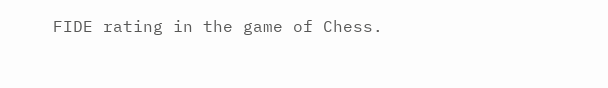FIDE rating in the game of Chess.